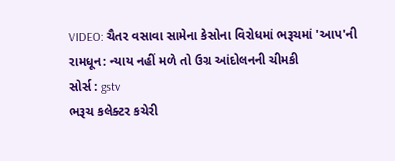VIDEO: ચૈતર વસાવા સામેના કેસોના વિરોધમાં ભરૂચમાં 'આપ'ની રામધૂન: ન્યાય નહીં મળે તો ઉગ્ર આંદોલનની ચીમકી
સોર્સ : gstv
ભરૂચ કલેક્ટર કચેરી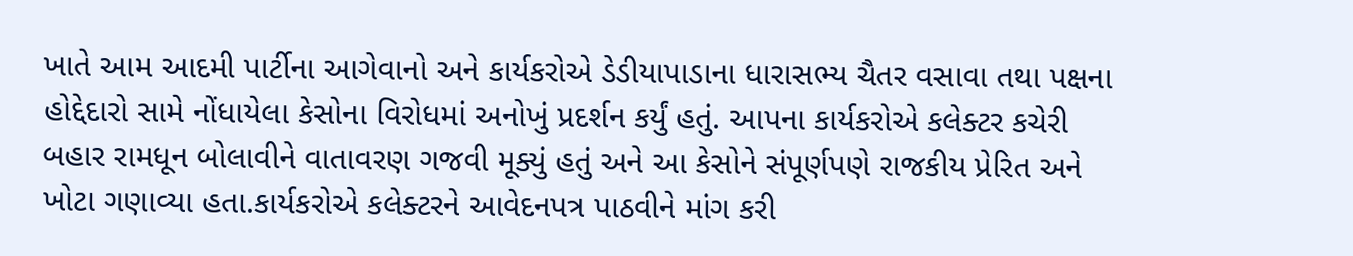ખાતે આમ આદમી પાર્ટીના આગેવાનો અને કાર્યકરોએ ડેડીયાપાડાના ધારાસભ્ય ચૈતર વસાવા તથા પક્ષના હોદ્દેદારો સામે નોંધાયેલા કેસોના વિરોધમાં અનોખું પ્રદર્શન કર્યું હતું. આપના કાર્યકરોએ કલેક્ટર કચેરી બહાર રામધૂન બોલાવીને વાતાવરણ ગજવી મૂક્યું હતું અને આ કેસોને સંપૂર્ણપણે રાજકીય પ્રેરિત અને ખોટા ગણાવ્યા હતા.કાર્યકરોએ કલેક્ટરને આવેદનપત્ર પાઠવીને માંગ કરી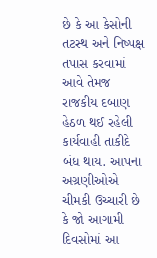છે કે આ કેસોની તટસ્થ અને નિષ્પક્ષ તપાસ કરવામાં આવે તેમજ રાજકીય દબાણ હેઠળ થઈ રહેલી કાર્યવાહી તાકીદે બંધ થાય. આપના અગ્રણીઓએ ચીમકી ઉચ્ચારી છે કે જો આગામી દિવસોમાં આ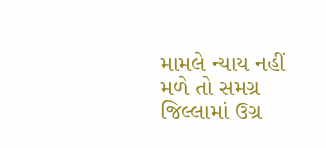મામલે ન્યાય નહીં મળે તો સમગ્ર જિલ્લામાં ઉગ્ર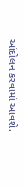આંદોલન કરવામાં આવશે.